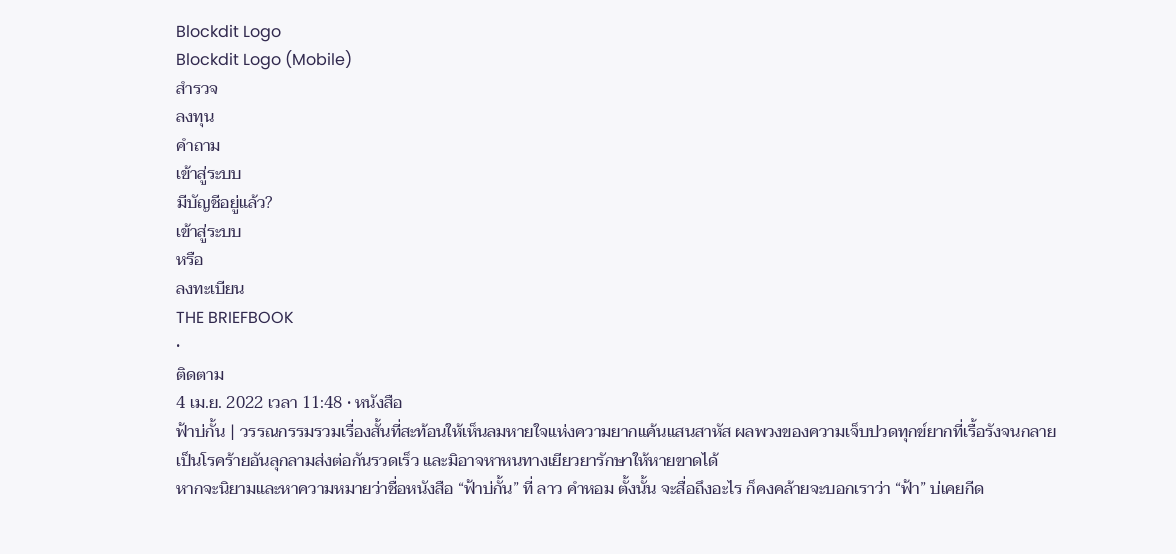Blockdit Logo
Blockdit Logo (Mobile)
สำรวจ
ลงทุน
คำถาม
เข้าสู่ระบบ
มีบัญชีอยู่แล้ว?
เข้าสู่ระบบ
หรือ
ลงทะเบียน
THE BRIEFBOOK
•
ติดตาม
4 เม.ย. 2022 เวลา 11:48 • หนังสือ
ฟ้าบ่กั้น | วรรณกรรมรวมเรื่องสั้นที่สะท้อนให้เห็นลมหายใจแห่งความยากแค้นแสนสาหัส ผลพวงของความเจ็บปวดทุกข์ยากที่เรื้อรังจนกลายเป็นโรคร้ายอันลุกลามส่งต่อกันรวดเร็ว และมิอาจหาหนทางเยียวยารักษาให้หายขาดได้
หากจะนิยามและหาความหมายว่าชื่อหนังสือ “ฟ้าบ่กั้น” ที่ ลาว คำหอม ตั้งนั้น จะสื่อถึงอะไร ก็คงคล้ายจะบอกเราว่า “ฟ้า” บ่เคยกีด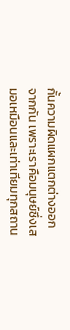กั้นความผิดแผกแตกต่างออกจากกัน เพราะเราคือมนุษย์ซึ่งเสมอเหมือนและเท่าเทียมทุกสถาน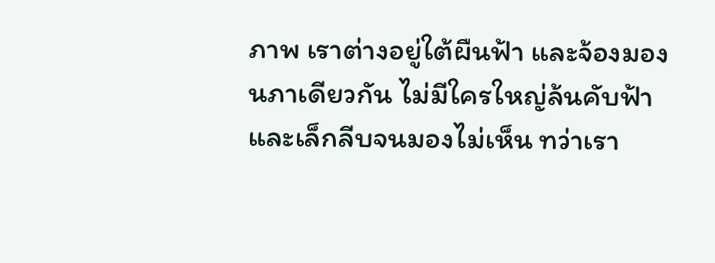ภาพ เราต่างอยู่ใต้ผืนฟ้า และจ้องมองนภาเดียวกัน ไม่มีใครใหญ่ล้นคับฟ้า และเล็กลีบจนมองไม่เห็น ทว่าเรา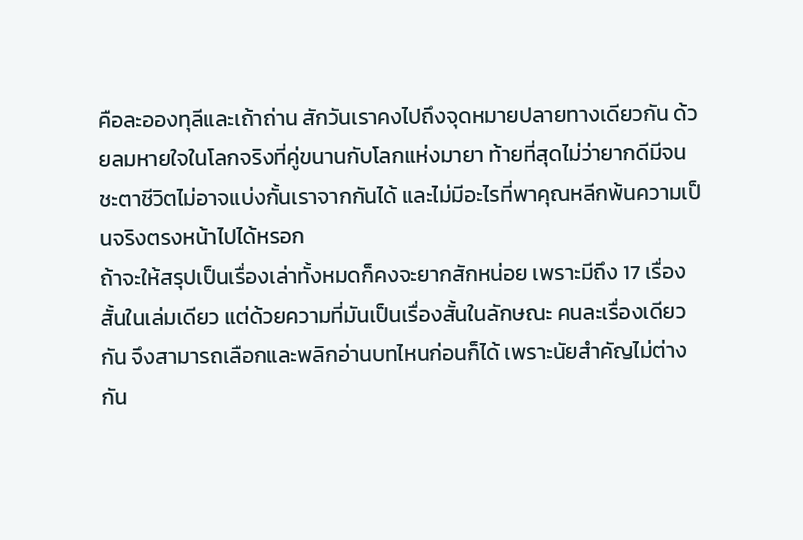คือละอองทุลีและเถ้าถ่าน สักวันเราคงไปถึงจุดหมายปลายทางเดียวกัน ด้วยลมหายใจในโลกจริงที่คู่ขนานกับโลกแห่งมายา ท้ายที่สุดไม่ว่ายากดีมีจน ชะตาชีวิตไม่อาจแบ่งกั้นเราจากกันได้ และไม่มีอะไรที่พาคุณหลีกพ้นความเป็นจริงตรงหน้าไปได้หรอก
ถ้าจะให้สรุปเป็นเรื่องเล่าทั้งหมดก็คงจะยากสักหน่อย เพราะมีถึง 17 เรื่องสั้นในเล่มเดียว แต่ด้วยความที่มันเป็นเรื่องสั้นในลักษณะ คนละเรื่องเดียวกัน จึงสามารถเลือกและพลิกอ่านบทไหนก่อนก็ได้ เพราะนัยสำคัญไม่ต่างกัน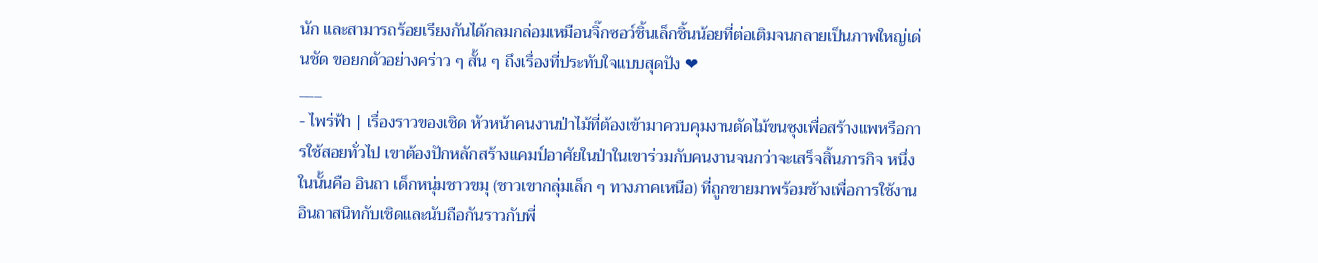นัก และสามารถร้อยเรียงกันได้กลมกล่อมเหมือนจิ๊กซอว์ชิ้นเล็กชิ้นน้อยที่ต่อเติมจนกลายเป็นภาพใหญ่เด่นชัด ขอยกตัวอย่างคร่าว ๆ สั้น ๆ ถึงเรื่องที่ประทับใจแบบสุดปัง ❤
___
- ไพร่ฟ้า | เรื่องราวของเชิด หัวหน้าคนงานป่าไม้ที่ต้องเข้ามาควบคุมงานตัดไม้ขนซุงเพื่อสร้างแพหรือการใช้สอยทั่วไป เขาต้องปักหลักสร้างแคมป์อาศัยในป่าในเขาร่วมกับคนงานจนกว่าจะเสร็จสิ้นภารกิจ หนึ่งในนั้นคือ อินถา เด็กหนุ่มชาวขมุ (ชาวเขากลุ่มเล็ก ๆ ทางภาคเหนือ) ที่ถูกขายมาพร้อมช้างเพื่อการใช้งาน อินถาสนิทกับเชิดและนับถือกันราวกับพี่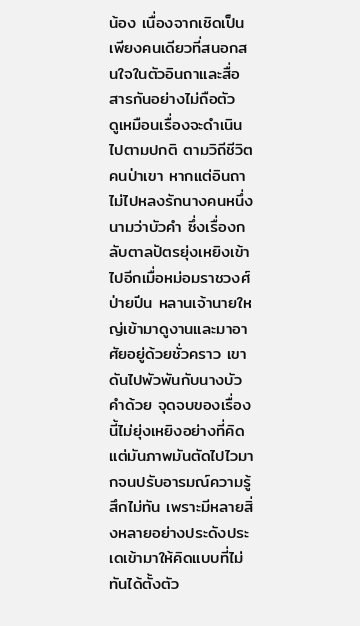น้อง เนื่องจากเชิดเป็นเพียงคนเดียวที่สนอกสนใจในตัวอินถาและสื่อสารกันอย่างไม่ถือตัว
ดูเหมือนเรื่องจะดำเนินไปตามปกติ ตามวิถีชีวิตคนป่าเขา หากแต่อินถาไม่ไปหลงรักนางคนหนึ่งนามว่าบัวคำ ซึ่งเรื่องกลับตาลปัตรยุ่งเหยิงเข้าไปอีกเมื่อหม่อมราชวงศ์ป่ายปีน หลานเจ้านายใหญ่เข้ามาดูงานและมาอาศัยอยู่ด้วยชั่วคราว เขาดันไปพัวพันกับนางบัวคำด้วย จุดจบของเรื่องนี้ไม่ยุ่งเหยิงอย่างที่คิด แต่มันภาพมันตัดไปไวมากจนปรับอารมณ์ความรู้สึกไม่ทัน เพราะมีหลายสิ่งหลายอย่างประดังประเดเข้ามาให้คิดแบบที่ไม่ทันได้ตั้งตัว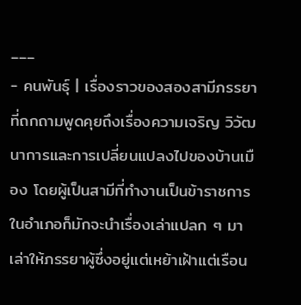___
- คนพันธุ์ | เรื่องราวของสองสามีภรรยาที่ถกถามพูดคุยถึงเรื่องความเจริญ วิวัฒนาการและการเปลี่ยนแปลงไปของบ้านเมือง โดยผู้เป็นสามีที่ทำงานเป็นข้าราชการในอำเภอก็มักจะนำเรื่องเล่าแปลก ๆ มาเล่าให้ภรรยาผู้ซึ่งอยู่แต่เหย้าเฝ้าแต่เรือน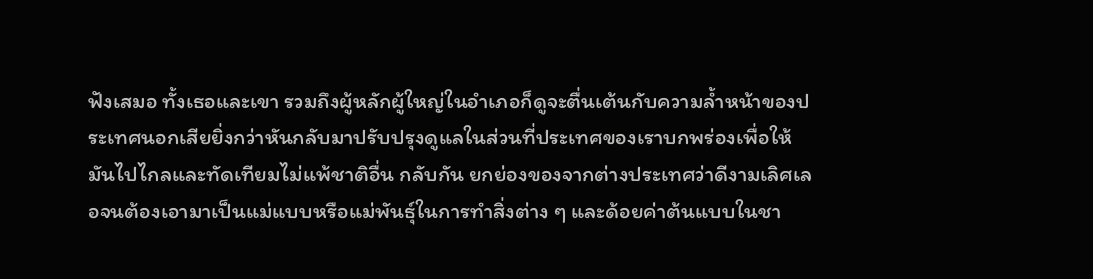ฟังเสมอ ทั้งเธอและเขา รวมถึงผู้หลักผู้ใหญ่ในอำเภอก็ดูจะตื่นเต้นกับความล้ำหน้าของประเทศนอกเสียยิ่งกว่าหันกลับมาปรับปรุงดูแลในส่วนที่ประเทศของเราบกพร่องเพื่อให้มันไปไกลและทัดเทียมไม่แพ้ชาติอื่น กลับกัน ยกย่องของจากต่างประเทศว่าดีงามเลิศเลอจนต้องเอามาเป็นแม่แบบหรือแม่พันธุ์ในการทำสิ่งต่าง ๆ และด้อยค่าต้นแบบในชา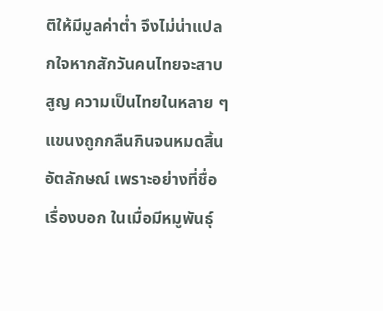ติให้มีมูลค่าต่ำ จึงไม่น่าแปลกใจหากสักวันคนไทยจะสาบสูญ ความเป็นไทยในหลาย ๆ แขนงถูกกลืนกินจนหมดสิ้นอัตลักษณ์ เพราะอย่างที่ชื่อเรื่องบอก ในเมื่อมีหมูพันธุ์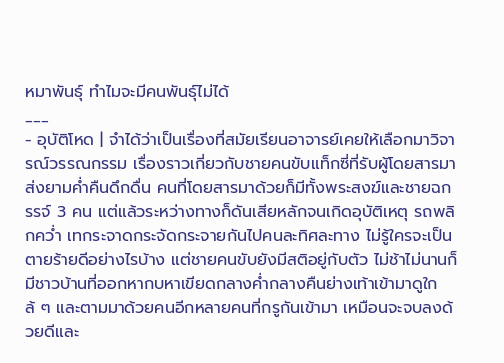หมาพันธุ์ ทำไมจะมีคนพันธุ์ไม่ได้
___
- อุบัติโหด | จำได้ว่าเป็นเรื่องที่สมัยเรียนอาจารย์เคยให้เลือกมาวิจารณ์วรรณกรรม เรื่องราวเกี่ยวกับชายคนขับแท็กซี่ที่รับผู้โดยสารมาส่งยามค่ำคืนดึกดื่น คนที่โดยสารมาด้วยก็มีทั้งพระสงฆ์และชายฉกรรจ์ 3 คน แต่แล้วระหว่างทางก็ดันเสียหลักจนเกิดอุบัติเหตุ รถพลิกคว่ำ เทกระจาดกระจัดกระจายกันไปคนละทิศละทาง ไม่รู้ใครจะเป็นตายร้ายดีอย่างไรบ้าง แต่ชายคนขับยังมีสติอยู่กับตัว ไม่ช้าไม่นานก็มีชาวบ้านที่ออกหากบหาเขียดกลางค่ำกลางคืนย่างเท้าเข้ามาดูใกล้ ๆ และตามมาด้วยคนอีกหลายคนที่กรูกันเข้ามา เหมือนจะจบลงด้วยดีและ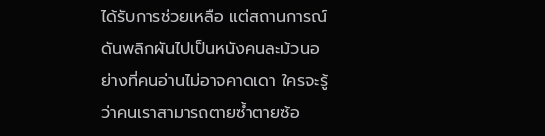ได้รับการช่วยเหลือ แต่สถานการณ์ดันพลิกผันไปเป็นหนังคนละม้วนอย่างที่คนอ่านไม่อาจคาดเดา ใครจะรู้ว่าคนเราสามารถตายซ้ำตายซ้อ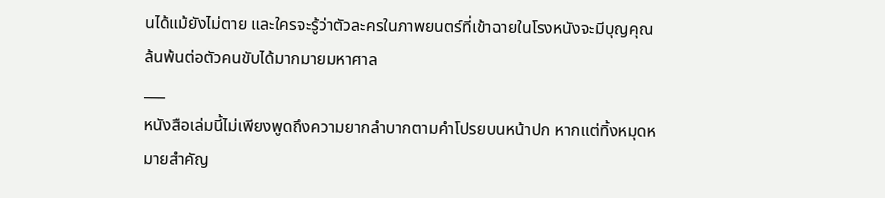นได้แม้ยังไม่ตาย และใครจะรู้ว่าตัวละครในภาพยนตร์ที่เข้าฉายในโรงหนังจะมีบุญคุณล้นพ้นต่อตัวคนขับได้มากมายมหาศาล
___
หนังสือเล่มนี้ไม่เพียงพูดถึงความยากลำบากตามคำโปรยบนหน้าปก หากแต่ทิ้งหมุดหมายสำคัญ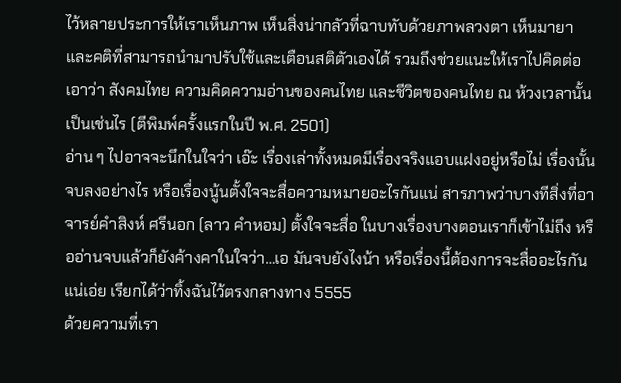ไว้หลายประการให้เราเห็นภาพ เห็นสิ่งน่ากลัวที่ฉาบทับด้วยภาพลวงตา เห็นมายาและคติที่สามารถนำมาปรับใช้และเตือนสติตัวเองได้ รวมถึงช่วยแนะให้เราไปคิดต่อเอาว่า สังคมไทย ความคิดความอ่านของคนไทย และชีวิตของคนไทย ณ ห้วงเวลานั้นเป็นเช่นไร (ตีพิมพ์ครั้งแรกในปี พ.ศ. 2501)
อ่าน ๆ ไปอาจจะนึกในใจว่า เอ๊ะ เรื่องเล่าทั้งหมดมีเรื่องจริงแอบแฝงอยู่หรือไม่ เรื่องนั้นจบลงอย่างไร หรือเรื่องนู้นตั้งใจจะสื่อความหมายอะไรกันแน่ สารภาพว่าบางทีสิ่งที่อาจารย์คำสิงห์ ศรีนอก (ลาว คำหอม) ตั้งใจจะสื่อ ในบางเรื่องบางตอนเราก็เข้าไม่ถึง หรืออ่านจบแล้วก็ยังค้างคาในใจว่า…เอ มันจบยังไงน้า หรือเรื่องนี้ต้องการจะสื่ออะไรกันแน่เอ่ย เรียกได้ว่าทิ้งฉันไว้ตรงกลางทาง 5555
ด้วยความที่เรา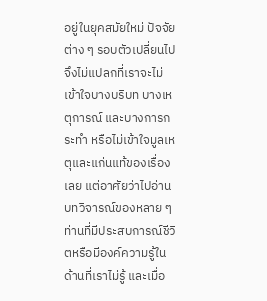อยู่ในยุคสมัยใหม่ ปัจจัยต่าง ๆ รอบตัวเปลี่ยนไป จึงไม่แปลกที่เราจะไม่เข้าใจบางบริบท บางเหตุการณ์ และบางการกระทำ หรือไม่เข้าใจมูลเหตุและแก่นแท้ของเรื่องเลย แต่อาศัยว่าไปอ่านบทวิจารณ์ของหลาย ๆ ท่านที่มีประสบการณ์ชีวิตหรือมีองค์ความรู้ในด้านที่เราไม่รู้ และเมื่อ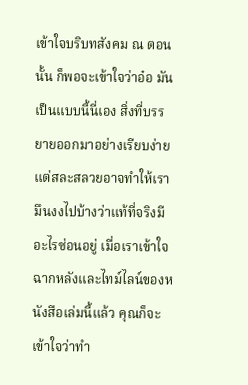เข้าใจบริบทสังคม ณ ตอนนั้น ก็พอจะเข้าใจว่าอ๋อ มันเป็นแบบนี้นี่เอง สิ่งที่บรรยายออกมาอย่างเรียบง่ายแต่สละสลวยอาจทำให้เรามึนงงไปบ้างว่าแท้ที่จริงมีอะไรซ่อนอยู่ เมื่อเราเข้าใจฉากหลังและไทม์ไลน์ของหนังสือเล่มนี้แล้ว คุณก็จะเข้าใจว่าทำ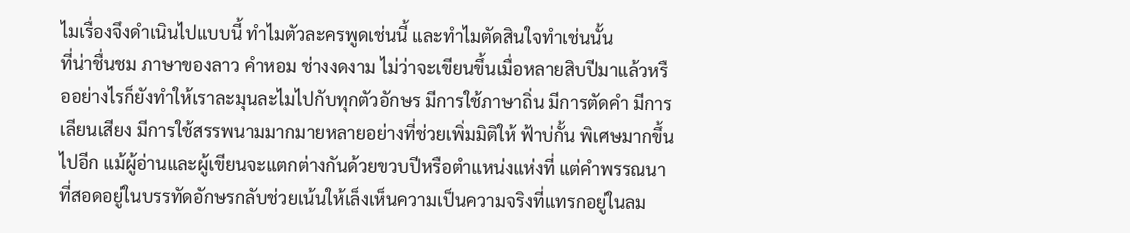ไมเรื่องจึงดำเนินไปแบบนี้ ทำไมตัวละครพูดเช่นนี้ และทำไมตัดสินใจทำเช่นนั้น
ที่น่าชื่นชม ภาษาของลาว คำหอม ช่างงดงาม ไม่ว่าจะเขียนขึ้นเมื่อหลายสิบปีมาแล้วหรืออย่างไรก็ยังทำให้เราละมุนละไมไปกับทุกตัวอักษร มีการใช้ภาษาถิ่น มีการตัดคำ มีการเลียนเสียง มีการใช้สรรพนามมากมายหลายอย่างที่ช่วยเพิ่มมิติให้ ฟ้าบ่กั้น พิเศษมากขึ้นไปอีก แม้ผู้อ่านและผู้เขียนจะแตกต่างกันด้วยขวบปีหรือตำแหน่งแห่งที่ แต่คำพรรณนาที่สอดอยู่ในบรรทัดอักษรกลับช่วยเน้นให้เล็งเห็นความเป็นความจริงที่แทรกอยู่ในลม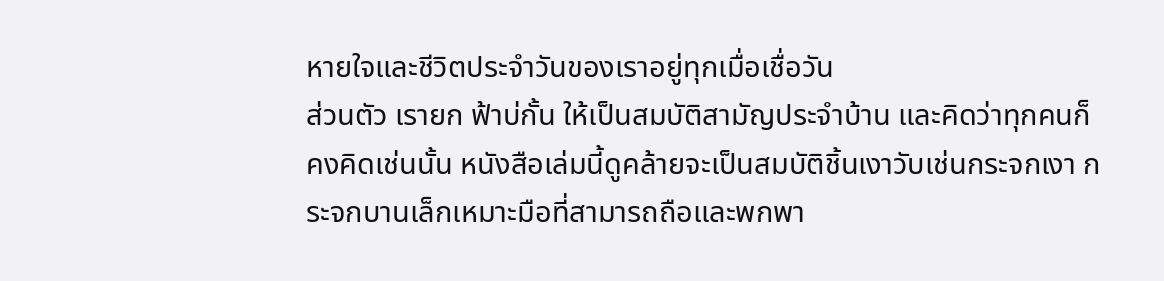หายใจและชีวิตประจำวันของเราอยู่ทุกเมื่อเชื่อวัน
ส่วนตัว เรายก ฟ้าบ่กั้น ให้เป็นสมบัติสามัญประจำบ้าน และคิดว่าทุกคนก็คงคิดเช่นนั้น หนังสือเล่มนี้ดูคล้ายจะเป็นสมบัติชิ้นเงาวับเช่นกระจกเงา กระจกบานเล็กเหมาะมือที่สามารถถือและพกพา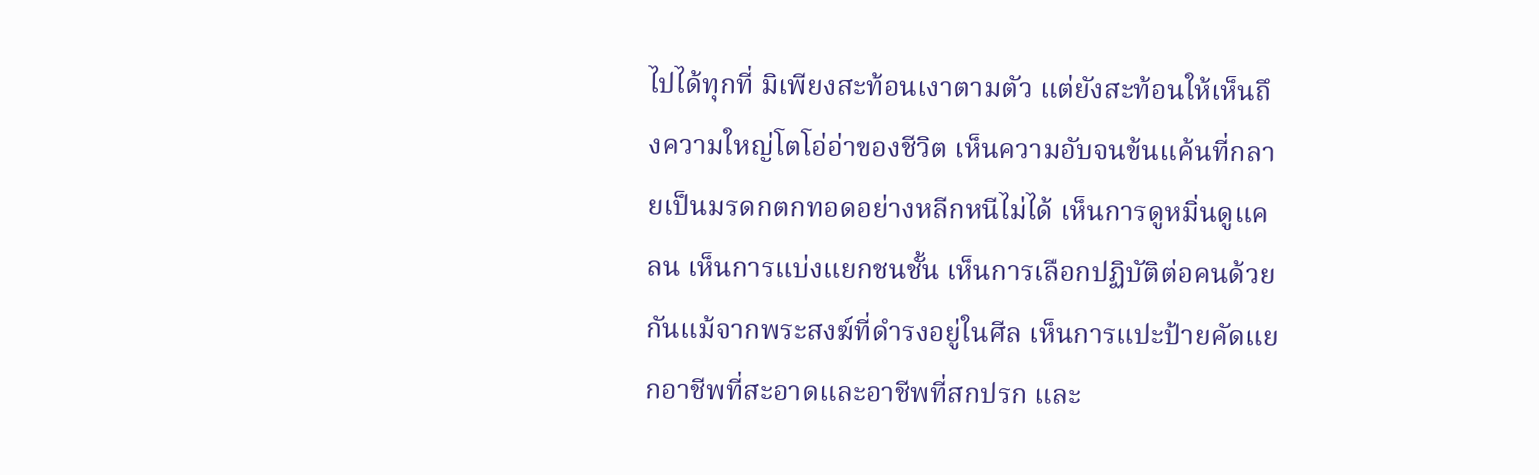ไปได้ทุกที่ มิเพียงสะท้อนเงาตามตัว แต่ยังสะท้อนให้เห็นถึงความใหญ่โตโอ่อ่าของชีวิต เห็นความอับจนข้นแค้นที่กลายเป็นมรดกตกทอดอย่างหลีกหนีไม่ได้ เห็นการดูหมิ่นดูแคลน เห็นการแบ่งแยกชนชั้น เห็นการเลือกปฏิบัติต่อคนด้วยกันแม้จากพระสงฆ์ที่ดำรงอยู่ในศีล เห็นการแปะป้ายคัดแยกอาชีพที่สะอาดและอาชีพที่สกปรก และ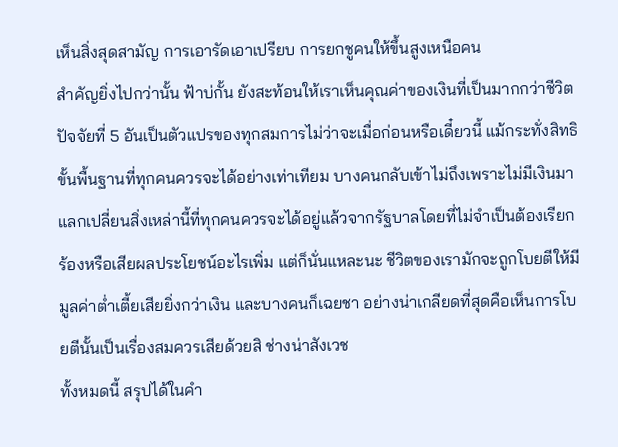เห็นสิ่งสุดสามัญ การเอารัดเอาเปรียบ การยกชูคนให้ขึ้นสูงเหนือคน
สำคัญยิ่งไปกว่านั้น ฟ้าบ่กั้น ยังสะท้อนให้เราเห็นคุณค่าของเงินที่เป็นมากกว่าชีวิต ปัจจัยที่ 5 อันเป็นตัวแปรของทุกสมการไม่ว่าจะเมื่อก่อนหรือเดี๋ยวนี้ แม้กระทั่งสิทธิขั้นพื้นฐานที่ทุกคนควรจะได้อย่างเท่าเทียม บางคนกลับเข้าไม่ถึงเพราะไม่มีเงินมาแลกเปลี่ยนสิ่งเหล่านี้ที่ทุกคนควรจะได้อยู่แล้วจากรัฐบาลโดยที่ไม่จำเป็นต้องเรียกร้องหรือเสียผลประโยชน์อะไรเพิ่ม แต่ก็นั่นแหละนะ ชีวิตของเรามักจะถูกโบยตีให้มีมูลค่าต่ำเตี้ยเสียยิ่งกว่าเงิน และบางคนก็เฉยชา อย่างน่าเกลียดที่สุดคือเห็นการโบยตีนั้นเป็นเรื่องสมควรเสียด้วยสิ ช่างน่าสังเวช
ทั้งหมดนี้ สรุปได้ในคำ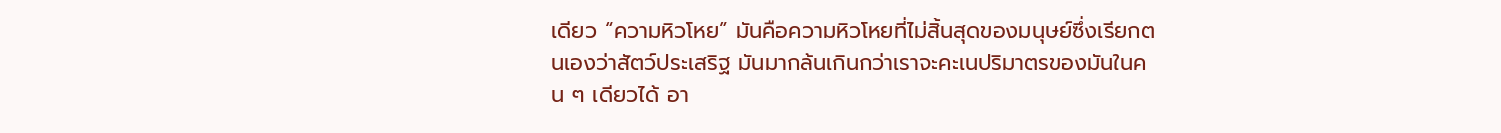เดียว “ความหิวโหย” มันคือความหิวโหยที่ไม่สิ้นสุดของมนุษย์ซึ่งเรียกตนเองว่าสัตว์ประเสริฐ มันมากล้นเกินกว่าเราจะคะเนปริมาตรของมันในคน ๆ เดียวได้ อา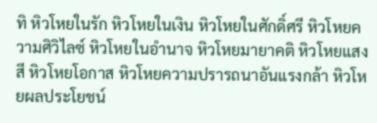ทิ หิวโหยในรัก หิวโหยในเงิน หิวโหยในศักดิ์ศรี หิวโหยความศิวิไลซ์ หิวโหยในอำนาจ หิวโหยมายาคติ หิวโหยแสงสี หิวโหยโอกาส หิวโหยความปรารถนาอันแรงกล้า หิวโหยผลประโยชน์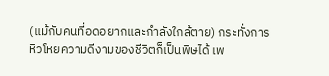(แม้กับคนที่อดอยากและกำลังใกล้ตาย) กระทั่งการหิวโหยความดีงามของชีวิตก็เป็นพิษได้ เพ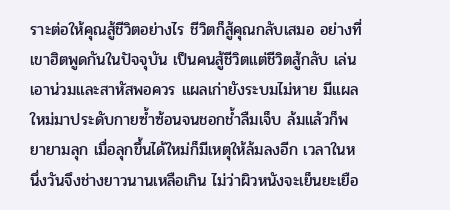ราะต่อให้คุณสู้ชีวิตอย่างไร ชีวิตก็สู้คุณกลับเสมอ อย่างที่เขาฮิตพูดกันในปัจจุบัน เป็นคนสู้ชีวิตแต่ชีวิตสู้กลับ เล่นเอาน่วมและสาหัสพอควร แผลเก่ายังระบมไม่หาย มีแผลใหม่มาประดับกายซ้ำซ้อนจนชอกช้ำลืมเจ็บ ล้มแล้วก็พยายามลุก เมื่อลุกขึ้นได้ใหม่ก็มีเหตุให้ล้มลงอีก เวลาในหนึ่งวันจึงช่างยาวนานเหลือเกิน ไม่ว่าผิวหนังจะเย็นยะเยือ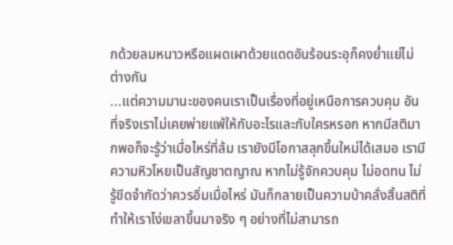กด้วยลมหนาวหรือแผดเผาด้วยแดดอันร้อนระอุก็คงย่ำแย่ไม่ต่างกัน
...แต่ความมานะของคนเราเป็นเรื่องที่อยู่เหนือการควบคุม อันที่จริงเราไม่เคยพ่ายแพ้ให้กับอะไรและกับใครหรอก หากมีสติมากพอก็จะรู้ว่าเมื่อไหร่ที่ล้ม เรายังมีโอกาสลุกขึ้นใหม่ได้เสมอ เรามีความหิวโหยเป็นสัญชาตญาณ หากไม่รู้จักควบคุม ไม่อดทน ไม่รู้ขีดจำกัดว่าควรอิ่มเมื่อไหร่ มันก็กลายเป็นความบ้าคลั่งสิ้นสติที่ทำให้เราโง่เขลาขึ้นมาจริง ๆ อย่างที่ไม่สามารถ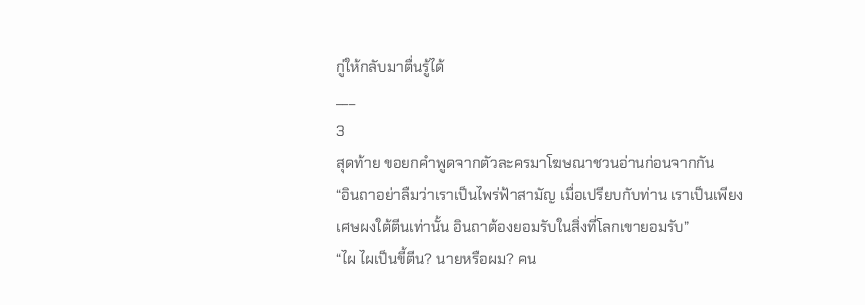กู่ให้กลับมาตื่นรู้ได้
___
3
สุดท้าย ขอยกคำพูดจากตัวละครมาโฆษณาชวนอ่านก่อนจากกัน
“อินถาอย่าลืมว่าเราเป็นไพร่ฟ้าสามัญ เมื่อเปรียบกับท่าน เราเป็นเพียงเศษผงใต้ตีนเท่านั้น อินถาต้องยอมรับในสิ่งที่โลกเขายอมรับ”
“ไผ ไผเป็นขี้ตีน? นายหรือผม? คน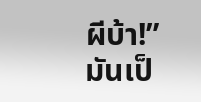ผีบ้า!”
มันเป็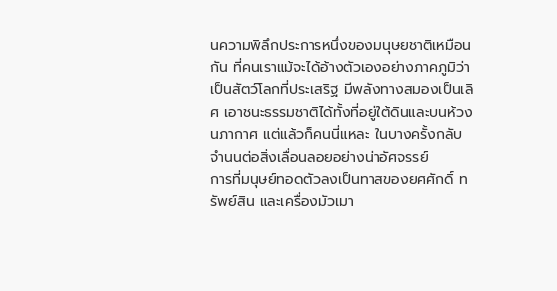นความพิลึกประการหนึ่งของมนุษยชาติเหมือนกัน ที่คนเราแม้จะได้อ้างตัวเองอย่างภาคภูมิว่าเป็นสัตว์โลกที่ประเสริฐ มีพลังทางสมองเป็นเลิศ เอาชนะธรรมชาติได้ทั้งที่อยู่ใต้ดินและบนห้วงนภากาศ แต่แล้วก็คนนี่แหละ ในบางครั้งกลับจำนนต่อสิ่งเลื่อนลอยอย่างน่าอัศจรรย์
การที่มนุษย์ทอดตัวลงเป็นทาสของยศศักดิ์ ทรัพย์สิน และเครื่องมัวเมา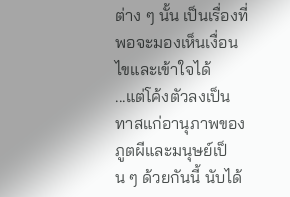ต่าง ๆ นั้น เป็นเรื่องที่พอจะมองเห็นเงื่อนไขและเข้าใจได้
...แต่โค้งตัวลงเป็นทาสแก่อานุภาพของภูตผีและมนุษย์เป็น ๆ ด้วยกันนี้ นับได้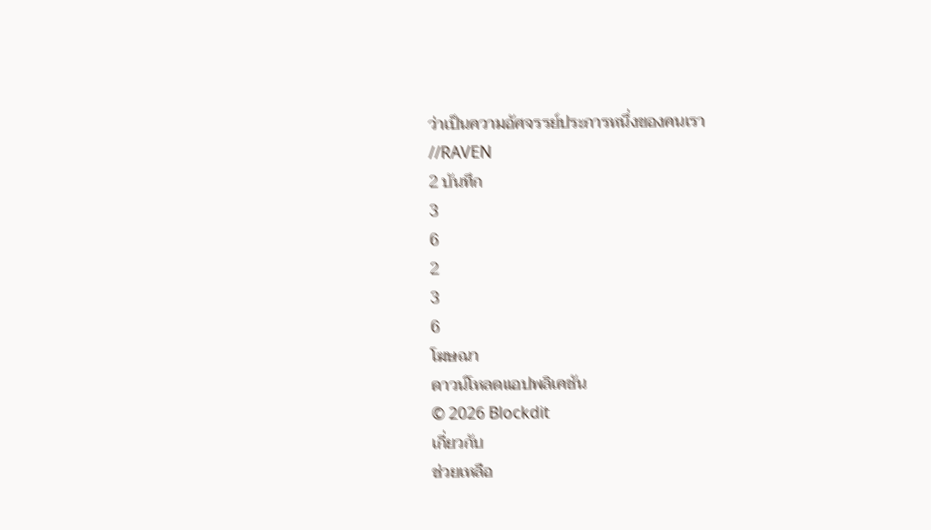ว่าเป็นความอัศจรรย์ประการหนึ่งของคนเรา
//RAVEN
2 บันทึก
3
6
2
3
6
โฆษณา
ดาวน์โหลดแอปพลิเคชัน
© 2026 Blockdit
เกี่ยวกับ
ช่วยเหลือ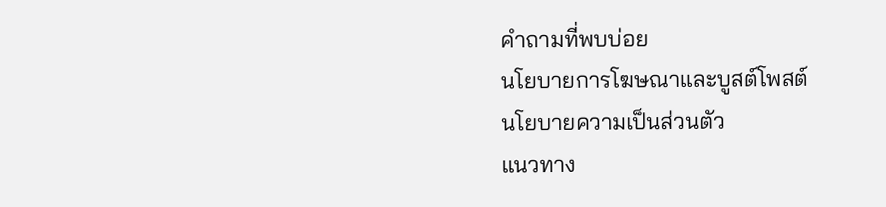คำถามที่พบบ่อย
นโยบายการโฆษณาและบูสต์โพสต์
นโยบายความเป็นส่วนตัว
แนวทาง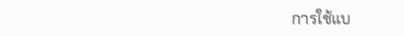การใช้แบ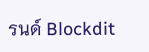รนด์ Blockdit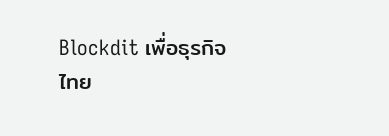Blockdit เพื่อธุรกิจ
ไทย